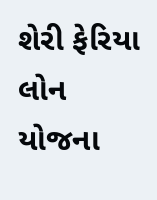શેરી ફેરિયા લોન યોજના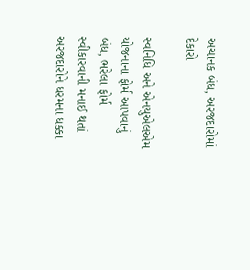અચાનક બંધ, અરજદારોમાં દેકારો

સ્વનિધિ અને એનયુએલએમ યોજનાના ફોર્મ આપવાનું બંધ, ભરેલા ફોર્મ સ્વીકારવાની મનાઈ થતાં અરજદારોને ધરમના ધક્કા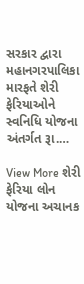સરકાર દ્વારા મહાનગરપાલિકા મારફતે શેરી ફેરિયાઓને સ્વનિધિ યોજના અંતર્ગત રૂા.…

View More શેરી ફેરિયા લોન યોજના અચાનક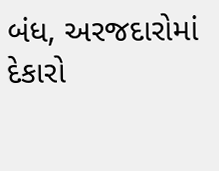બંધ, અરજદારોમાં દેકારો